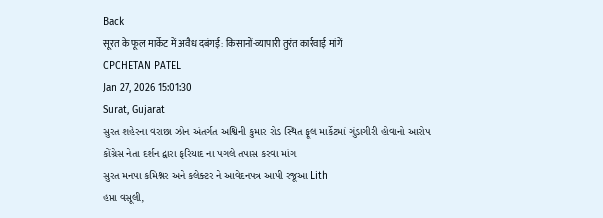Back
सूरत के फूल मार्केट में अवैध दबंगई: किसानों-व्यापारी तुरंत कार्रवाई मांगें
CPCHETAN PATEL
Jan 27, 2026 15:01:30
Surat, Gujarat
સુરત શહેરના વરાછા ઝોન અંતર્ગત અશ્વિની કુમાર રોડ સ્થિત ફૂલ માર્કેટમાં ગુંડાગીરી હોવાનો આરોપ
કોંગ્રેસ નેતા દર્શન દ્વારા ફરિયાદ ના પગલે તપાસ કરવા માંગ
સુરત મનપા કમિશ્નર અને કલેક્ટર ને આવેદનપત્ર આપી રજૂઆ Lith
હપ્તા વસૂલી,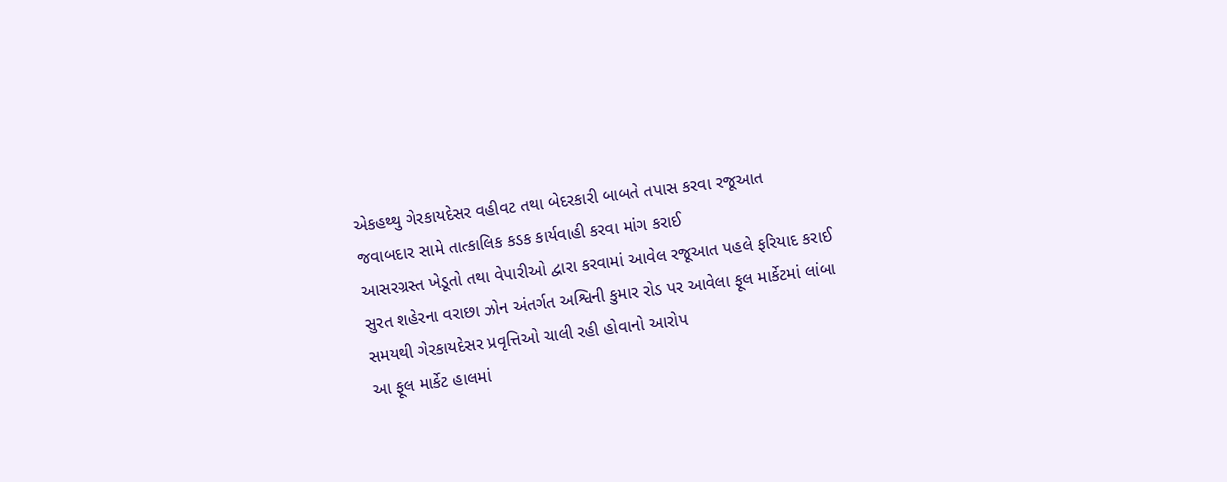એકહથ્થુ ગેરકાયદેસર વહીવટ તથા બેદરકારી બાબતે તપાસ કરવા રજૂઆત
જવાબદાર સામે તાત્કાલિક કડક કાર્યવાહી કરવા માંગ કરાઈ
આસરગ્રસ્ત ખેડૂતો તથા વેપારીઓ દ્વારા કરવામાં આવેલ રજૂઆત પહલે ફરિયાદ કરાઈ
સુરત શહેરના વરાછા ઝોન અંતર્ગત અશ્વિની કુમાર રોડ પર આવેલા ફૂલ માર્કેટમાં લાંબા સમયથી ગેરકાયદેસર પ્રવૃત્તિઓ ચાલી રહી હોવાનો આરોપ
આ ફૂલ માર્કેટ હાલમાં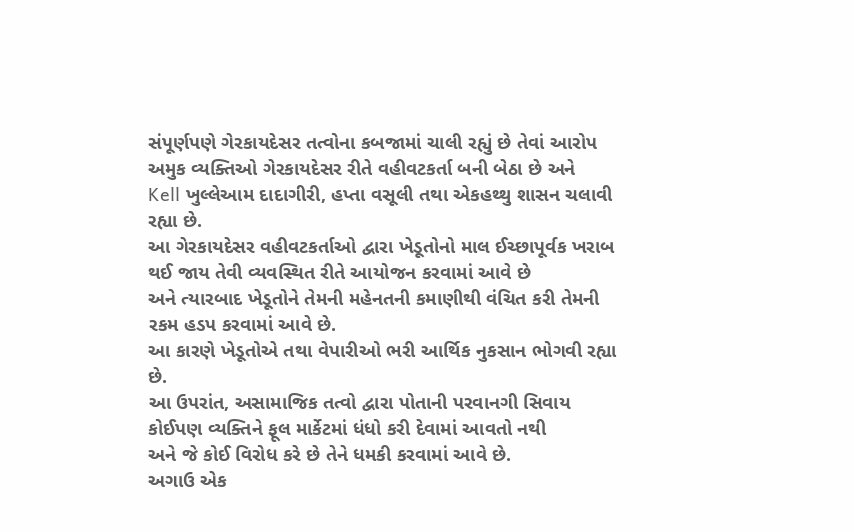સંપૂર્ણપણે ગેરકાયદેસર તત્વોના કબજામાં ચાલી રહ્યું છે તેવાં આરોપ
અમુક વ્યક્તિઓ ગેરકાયદેસર રીતે વહીવટકર્તા બની બેઠા છે અને
Kell ખુલ્લેઆમ દાદાગીરી, હપ્તા વસૂલી તથા એકહથ્થુ શાસન ચલાવી રહ્યા છે.
આ ગેરકાયદેસર વહીવટકર્તાઓ દ્વારા ખેડૂતોનો માલ ઈચ્છાપૂર્વક ખરાબ થઈ જાય તેવી વ્યવસ્થિત રીતે આયોજન કરવામાં આવે છે
અને ત્યારબાદ ખેડૂતોને તેમની મહેનતની કમાણીથી વંચિત કરી તેમની રકમ હડપ કરવામાં આવે છે.
આ કારણે ખેડૂતોએ તથા વેપારીઓ ભરી આર્થિક નુકસાન ભોગવી રહ્યા છે.
આ ઉપરાંત, અસામાજિક તત્વો દ્વારા પોતાની પરવાનગી સિવાય કોઈપણ વ્યક્તિને ફૂલ માર્કેટમાં ધંધો કરી દેવામાં આવતો નથી
અને જે કોઈ વિરોધ કરે છે તેને ધમકી કરવામાં આવે છે.
અગાઉ એક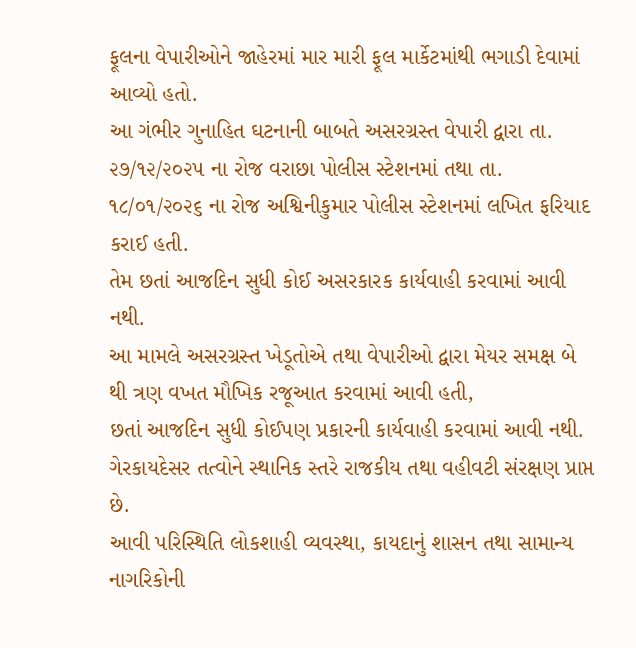ફૂલના વેપારીઓને જાહેરમાં માર મારી ફૂલ માર્કેટમાંથી ભગાડી દેવામાં આવ્યો હતો.
આ ગંભીર ગુનાહિત ઘટનાની બાબતે અસરગ્રસ્ત વેપારી દ્વારા તા. ૨૭/૧૨/૨૦૨૫ ના રોજ વરાછા પોલીસ સ્ટેશનમાં તથા તા. ૧૮/૦૧/૨૦૨૬ ના રોજ અશ્વિનીકુમાર પોલીસ સ્ટેશનમાં લખિત ફરિયાદ કરાઈ હતી.
તેમ છતાં આજદિન સુધી કોઈ અસરકારક કાર્યવાહી કરવામાં આવી નથી.
આ મામલે અસરગ્રસ્ત ખેડૂતોએ તથા વેપારીઓ દ્વારા મેયર સમક્ષ બે થી ત્રણ વખત મૌખિક રજૂઆત કરવામાં આવી હતી,
છતાં આજદિન સુધી કોઈપણ પ્રકારની કાર્યવાહી કરવામાં આવી નથી.
ગેરકાયદેસર તત્વોને સ્થાનિક સ્તરે રાજકીય તથા વહીવટી સંરક્ષણ પ્રાપ્ત છે.
આવી પરિસ્થિતિ લોકશાહી વ્યવસ્થા, કાયદાનું શાસન તથા સામાન્ય નાગરિકોની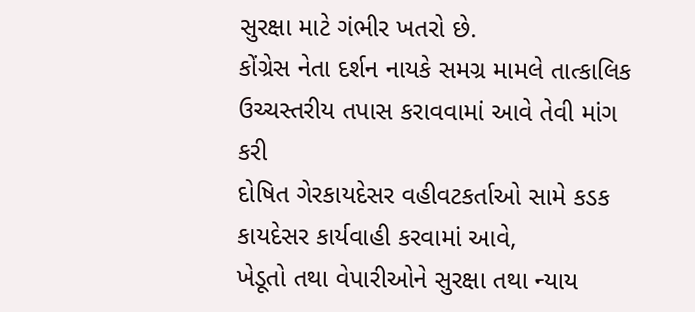સુરક્ષા માટે ગંભીર ખતરો છે.
કોંગ્રેસ નેતા દર્શન નાયકે સમગ્ર મામલે તાત્કાલિક ઉચ્ચસ્તરીય તપાસ કરાવવામાં આવે તેવી માંગ કરી
દોષિત ગેરકાયદેસર વહીવટકર્તાઓ સામે કડક કાયદેસર કાર્યવાહી કરવામાં આવે,
ખેડૂતો તથા વેપારીઓને સુરક્ષા તથા ન્યાય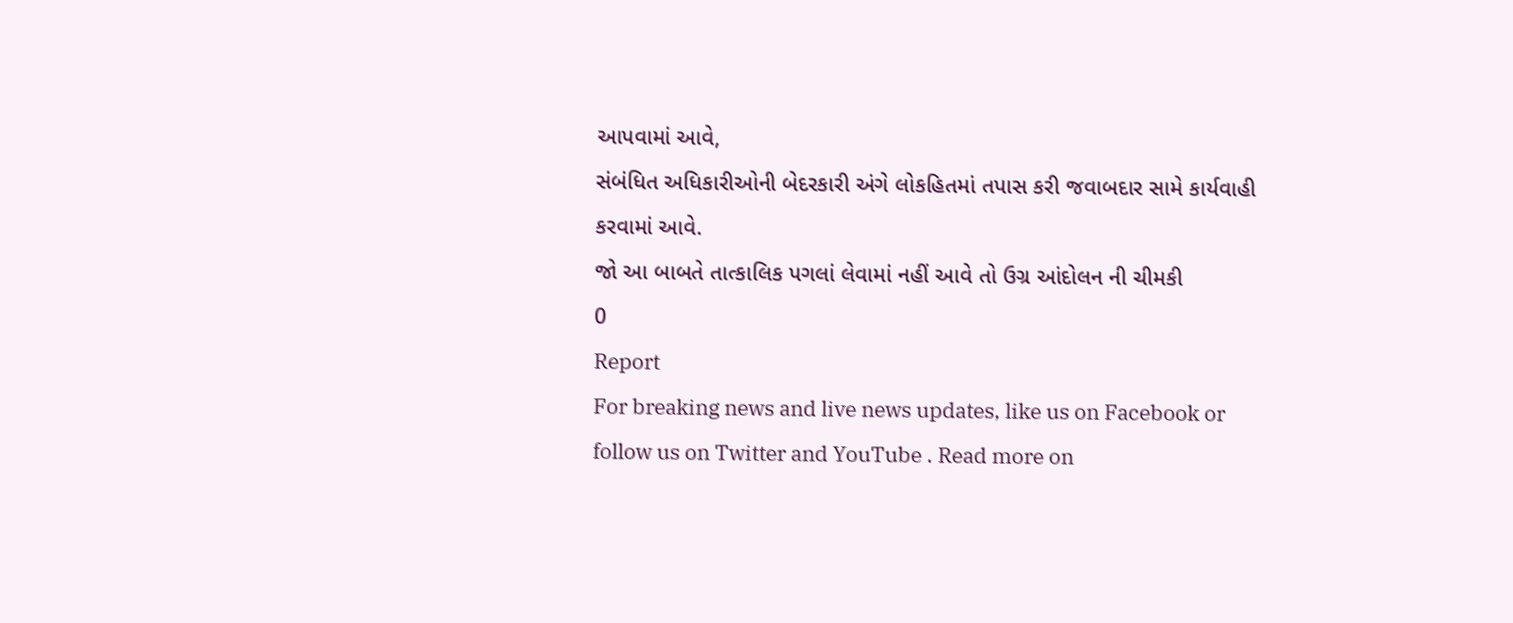આપવામાં આવે,
સંબંધિત અધિકારીઓની બેદરકારી અંગે લોકહિતમાં તપાસ કરી જવાબદાર સામે કાર્યવાહી કરવામાં આવે.
જો આ બાબતે તાત્કાલિક પગલાં લેવામાં નહીં આવે તો ઉગ્ર આંદોલન ની ચીમકી
0
Report
For breaking news and live news updates, like us on Facebook or follow us on Twitter and YouTube . Read more on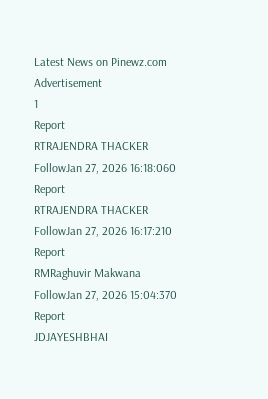Latest News on Pinewz.com
Advertisement
1
Report
RTRAJENDRA THACKER
FollowJan 27, 2026 16:18:060
Report
RTRAJENDRA THACKER
FollowJan 27, 2026 16:17:210
Report
RMRaghuvir Makwana
FollowJan 27, 2026 15:04:370
Report
JDJAYESHBHAI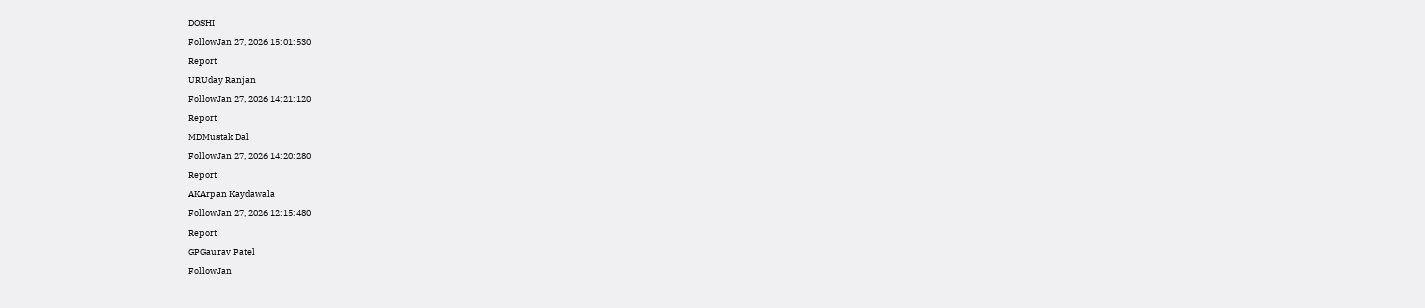DOSHI
FollowJan 27, 2026 15:01:530
Report
URUday Ranjan
FollowJan 27, 2026 14:21:120
Report
MDMustak Dal
FollowJan 27, 2026 14:20:280
Report
AKArpan Kaydawala
FollowJan 27, 2026 12:15:480
Report
GPGaurav Patel
FollowJan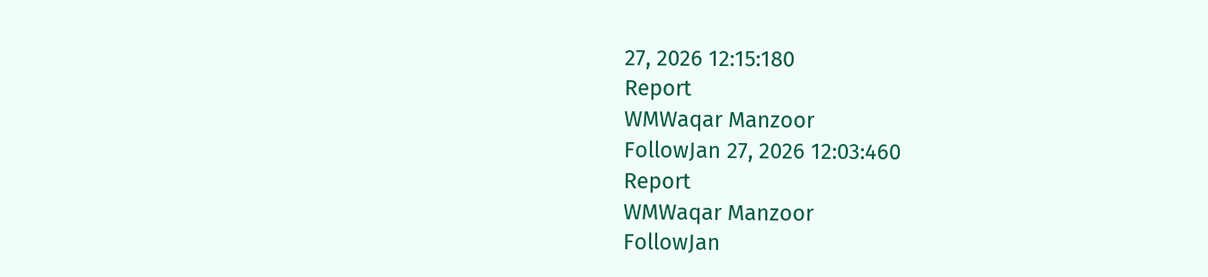27, 2026 12:15:180
Report
WMWaqar Manzoor
FollowJan 27, 2026 12:03:460
Report
WMWaqar Manzoor
FollowJan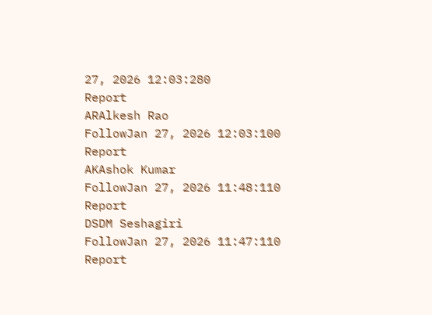27, 2026 12:03:280
Report
ARAlkesh Rao
FollowJan 27, 2026 12:03:100
Report
AKAshok Kumar
FollowJan 27, 2026 11:48:110
Report
DSDM Seshagiri
FollowJan 27, 2026 11:47:110
Report